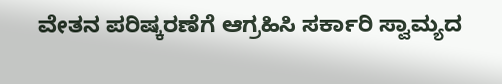ವೇತನ ಪರಿಷ್ಕರಣೆಗೆ ಆಗ್ರಹಿಸಿ ಸರ್ಕಾರಿ ಸ್ವಾಮ್ಯದ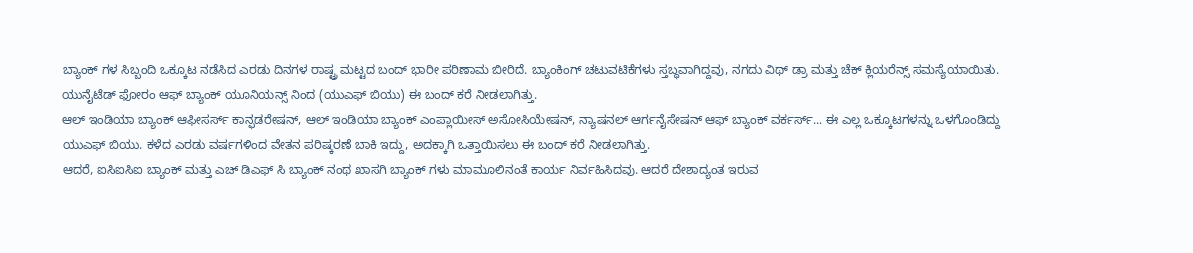ಬ್ಯಾಂಕ್ ಗಳ ಸಿಬ್ಬಂದಿ ಒಕ್ಕೂಟ ನಡೆಸಿದ ಎರಡು ದಿನಗಳ ರಾಷ್ಟ್ರ ಮಟ್ಟದ ಬಂದ್ ಭಾರೀ ಪರಿಣಾಮ ಬೀರಿದೆ. ಬ್ಯಾಂಕಿಂಗ್ ಚಟುವಟಿಕೆಗಳು ಸ್ತಬ್ಧವಾಗಿದ್ದವು, ನಗದು ವಿಥ್ ಡ್ರಾ ಮತ್ತು ಚೆಕ್ ಕ್ಲಿಯರೆನ್ಸ್ ಸಮಸ್ಯೆಯಾಯಿತು. ಯುನೈಟೆಡ್ ಫೋರಂ ಆಫ್ ಬ್ಯಾಂಕ್ ಯೂನಿಯನ್ಸ್ ನಿಂದ (ಯುಎಫ್ ಬಿಯು) ಈ ಬಂದ್ ಕರೆ ನೀಡಲಾಗಿತ್ತು.
ಆಲ್ ಇಂಡಿಯಾ ಬ್ಯಾಂಕ್ ಆಫೀಸರ್ಸ್ ಕಾನ್ಫಡರೇಷನ್, ಆಲ್ ಇಂಡಿಯಾ ಬ್ಯಾಂಕ್ ಎಂಪ್ಲಾಯೀಸ್ ಅಸೋಸಿಯೇಷನ್, ನ್ಯಾಷನಲ್ ಆರ್ಗನೈಸೇಷನ್ ಆಫ್ ಬ್ಯಾಂಕ್ ವರ್ಕರ್ಸ್... ಈ ಎಲ್ಲ ಒಕ್ಕೂಟಗಳನ್ನು ಒಳಗೊಂಡಿದ್ದು ಯುಎಫ್ ಬಿಯು. ಕಳೆದ ಎರಡು ವರ್ಷಗಳಿಂದ ವೇತನ ಪರಿಷ್ಕರಣೆ ಬಾಕಿ ಇದ್ದು, ಅದಕ್ಕಾಗಿ ಒತ್ತಾಯಿಸಲು ಈ ಬಂದ್ ಕರೆ ನೀಡಲಾಗಿತ್ತು.
ಆದರೆ, ಐಸಿಐಸಿಐ ಬ್ಯಾಂಕ್ ಮತ್ತು ಎಚ್ ಡಿಎಫ್ ಸಿ ಬ್ಯಾಂಕ್ ನಂಥ ಖಾಸಗಿ ಬ್ಯಾಂಕ್ ಗಳು ಮಾಮೂಲಿನಂತೆ ಕಾರ್ಯ ನಿರ್ವಹಿಸಿದವು. ಆದರೆ ದೇಶಾದ್ಯಂತ ಇರುವ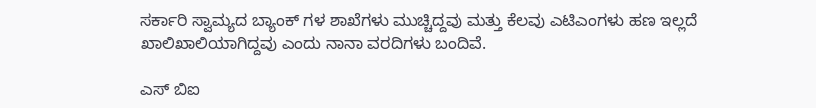ಸರ್ಕಾರಿ ಸ್ವಾಮ್ಯದ ಬ್ಯಾಂಕ್ ಗಳ ಶಾಖೆಗಳು ಮುಚ್ಚಿದ್ದವು ಮತ್ತು ಕೆಲವು ಎಟಿಎಂಗಳು ಹಣ ಇಲ್ಲದೆ ಖಾಲಿಖಾಲಿಯಾಗಿದ್ದವು ಎಂದು ನಾನಾ ವರದಿಗಳು ಬಂದಿವೆ.

ಎಸ್ ಬಿಐ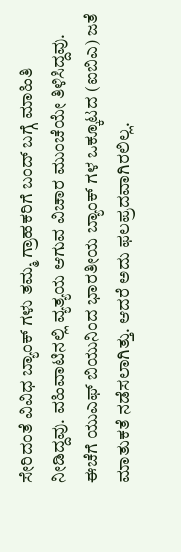ಸೇರಿದಂತೆ ವಿವಿಧ ಬ್ಯಾಂಕ್ ಗಳು ತಮ್ಮ ಗ್ರಾಹಕರಿಗೆ ಬಂದ್ ಬಗ್ಗೆ ಮಾಹಿತಿ ನೀಡಿದ್ದವು. ವಹಿವಾಟಿನಲ್ಲಿ ವ್ಯತ್ಯಯ ಆಗುವ ವಿಚಾರ ಮುಂಚೆಯೇ ತಿಳಿಸಿದ್ದವು. ಈಚೆಗೆ ಯುಎಫ್ ಬಿಯುನಿಂದ ಭಾರತೀಯ ಬ್ಯಾಂಕ್ ಗಳ ಒಕ್ಕೂಟದ (ಐಬಿಎ) ಜತೆ ಮಾತುಕತೆ ನಡೆಸಲಾಗಿತ್ತು. ಆದರೆ ಅದು ಫಲಪ್ರದವಾಗಿರಲಿಲ್ಲ.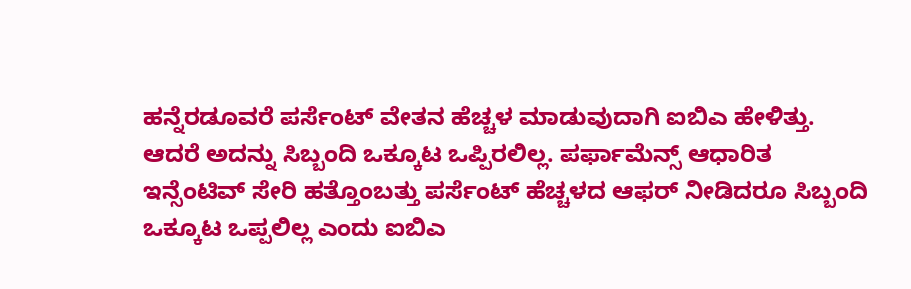ಹನ್ನೆರಡೂವರೆ ಪರ್ಸೆಂಟ್ ವೇತನ ಹೆಚ್ಚಳ ಮಾಡುವುದಾಗಿ ಐಬಿಎ ಹೇಳಿತ್ತು. ಆದರೆ ಅದನ್ನು ಸಿಬ್ಬಂದಿ ಒಕ್ಕೂಟ ಒಪ್ಪಿರಲಿಲ್ಲ. ಪರ್ಫಾಮೆನ್ಸ್ ಆಧಾರಿತ ಇನ್ಸೆಂಟಿವ್ ಸೇರಿ ಹತ್ತೊಂಬತ್ತು ಪರ್ಸೆಂಟ್ ಹೆಚ್ಚಳದ ಆಫರ್ ನೀಡಿದರೂ ಸಿಬ್ಬಂದಿ ಒಕ್ಕೂಟ ಒಪ್ಪಲಿಲ್ಲ ಎಂದು ಐಬಿಎ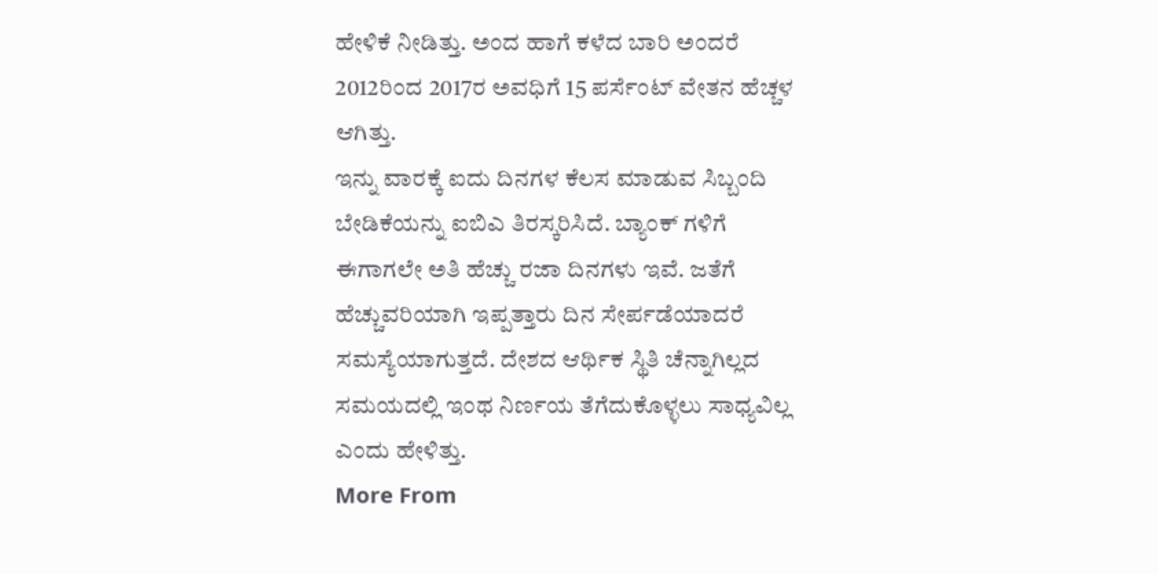ಹೇಳಿಕೆ ನೀಡಿತ್ತು. ಅಂದ ಹಾಗೆ ಕಳೆದ ಬಾರಿ ಅಂದರೆ 2012ರಿಂದ 2017ರ ಅವಧಿಗೆ 15 ಪರ್ಸೆಂಟ್ ವೇತನ ಹೆಚ್ಚಳ ಆಗಿತ್ತು.
ಇನ್ನು ವಾರಕ್ಕೆ ಐದು ದಿನಗಳ ಕೆಲಸ ಮಾಡುವ ಸಿಬ್ಬಂದಿ ಬೇಡಿಕೆಯನ್ನು ಐಬಿಎ ತಿರಸ್ಕರಿಸಿದೆ. ಬ್ಯಾಂಕ್ ಗಳಿಗೆ ಈಗಾಗಲೇ ಅತಿ ಹೆಚ್ಚು ರಜಾ ದಿನಗಳು ಇವೆ. ಜತೆಗೆ ಹೆಚ್ಚುವರಿಯಾಗಿ ಇಪ್ಪತ್ತಾರು ದಿನ ಸೇರ್ಪಡೆಯಾದರೆ ಸಮಸ್ಯೆಯಾಗುತ್ತದೆ. ದೇಶದ ಆರ್ಥಿಕ ಸ್ಥಿತಿ ಚೆನ್ನಾಗಿಲ್ಲದ ಸಮಯದಲ್ಲಿ ಇಂಥ ನಿರ್ಣಯ ತೆಗೆದುಕೊಳ್ಳಲು ಸಾಧ್ಯವಿಲ್ಲ ಎಂದು ಹೇಳಿತ್ತು.
More From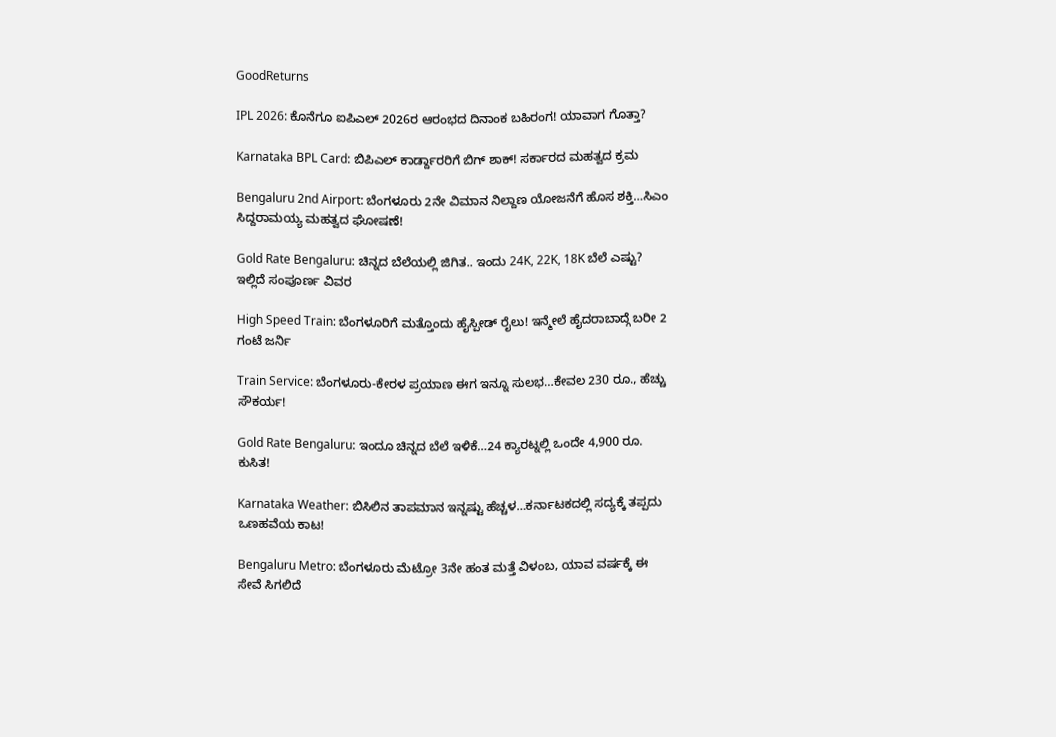GoodReturns

IPL 2026: ಕೊನೆಗೂ ಐಪಿಎಲ್ 2026ರ ಆರಂಭದ ದಿನಾಂಕ ಬಹಿರಂಗ! ಯಾವಾಗ ಗೊತ್ತಾ?

Karnataka BPL Card: ಬಿಪಿಎಲ್ ಕಾರ್ಡ್ದಾರರಿಗೆ ಬಿಗ್ ಶಾಕ್! ಸರ್ಕಾರದ ಮಹತ್ವದ ಕ್ರಮ

Bengaluru 2nd Airport: ಬೆಂಗಳೂರು 2ನೇ ವಿಮಾನ ನಿಲ್ದಾಣ ಯೋಜನೆಗೆ ಹೊಸ ಶಕ್ತಿ…ಸಿಎಂ ಸಿದ್ದರಾಮಯ್ಯ ಮಹತ್ವದ ಘೋಷಣೆ!

Gold Rate Bengaluru: ಚಿನ್ನದ ಬೆಲೆಯಲ್ಲಿ ಜಿಗಿತ.. ಇಂದು 24K, 22K, 18K ಬೆಲೆ ಎಷ್ಟು? ಇಲ್ಲಿದೆ ಸಂಪೂರ್ಣ ವಿವರ

High Speed Train: ಬೆಂಗಳೂರಿಗೆ ಮತ್ತೊಂದು ಹೈಸ್ಪೀಡ್ ರೈಲು! ಇನ್ಮೇಲೆ ಹೈದರಾಬಾದ್ಗೆ ಬರೀ 2 ಗಂಟೆ ಜರ್ನಿ

Train Service: ಬೆಂಗಳೂರು-ಕೇರಳ ಪ್ರಯಾಣ ಈಗ ಇನ್ನೂ ಸುಲಭ…ಕೇವಲ 230 ರೂ., ಹೆಚ್ಚು ಸೌಕರ್ಯ!

Gold Rate Bengaluru: ಇಂದೂ ಚಿನ್ನದ ಬೆಲೆ ಇಳಿಕೆ…24 ಕ್ಯಾರಟ್ನಲ್ಲಿ ಒಂದೇ 4,900 ರೂ. ಕುಸಿತ!

Karnataka Weather: ಬಿಸಿಲಿನ ತಾಪಮಾನ ಇನ್ನಷ್ಟು ಹೆಚ್ಚಳ…ಕರ್ನಾಟಕದಲ್ಲಿ ಸದ್ಯಕ್ಕೆ ತಪ್ಪದು ಒಣಹವೆಯ ಕಾಟ!

Bengaluru Metro: ಬೆಂಗಳೂರು ಮೆಟ್ರೋ 3ನೇ ಹಂತ ಮತ್ತೆ ವಿಳಂಬ, ಯಾವ ವರ್ಷಕ್ಕೆ ಈ ಸೇವೆ ಸಿಗಲಿದೆ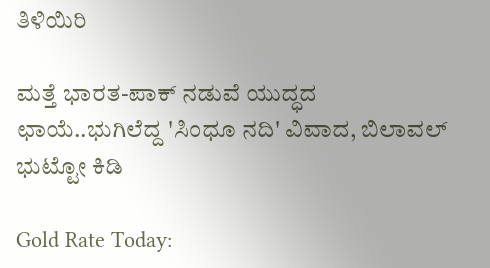ತಿಳಿಯಿರಿ

ಮತ್ತೆ ಭಾರತ-ಪಾಕ್ ನಡುವೆ ಯುದ್ಧದ ಛಾಯೆ..ಭುಗಿಲೆದ್ದ 'ಸಿಂಧೂ ನದಿ' ವಿವಾದ, ಬಿಲಾವಲ್ ಭುಟ್ಟೋ ಕಿಡಿ

Gold Rate Today: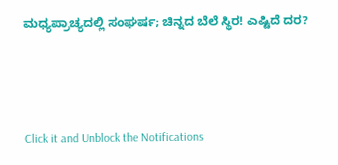ಮಧ್ಯಪ್ರಾಚ್ಯದಲ್ಲಿ ಸಂಘರ್ಷ; ಚಿನ್ನದ ಬೆಲೆ ಸ್ಥಿರ! ಎಷ್ಟಿದೆ ದರ?



Click it and Unblock the Notifications